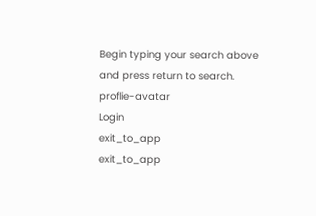Begin typing your search above and press return to search.
proflie-avatar
Login
exit_to_app
exit_to_app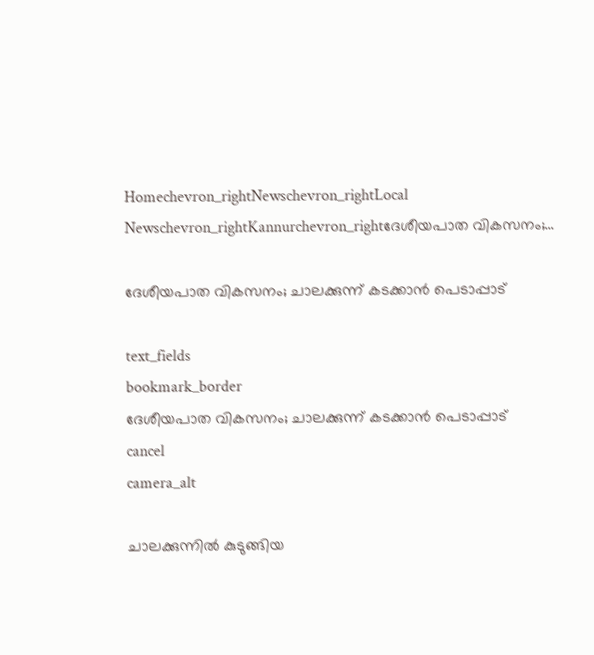Homechevron_rightNewschevron_rightLocal Newschevron_rightKannurchevron_rightദേശീയപാത വികസനം;...

ദേശീയപാത വികസനം; ചാലക്കുന്ന് കടക്കാൻ പെടാപ്പാട്

text_fields
bookmark_border
ദേശീയപാത വികസനം; ചാലക്കുന്ന് കടക്കാൻ പെടാപ്പാട്
cancel
camera_alt

ചാലക്കുന്നിൽ കുടുങ്ങിയ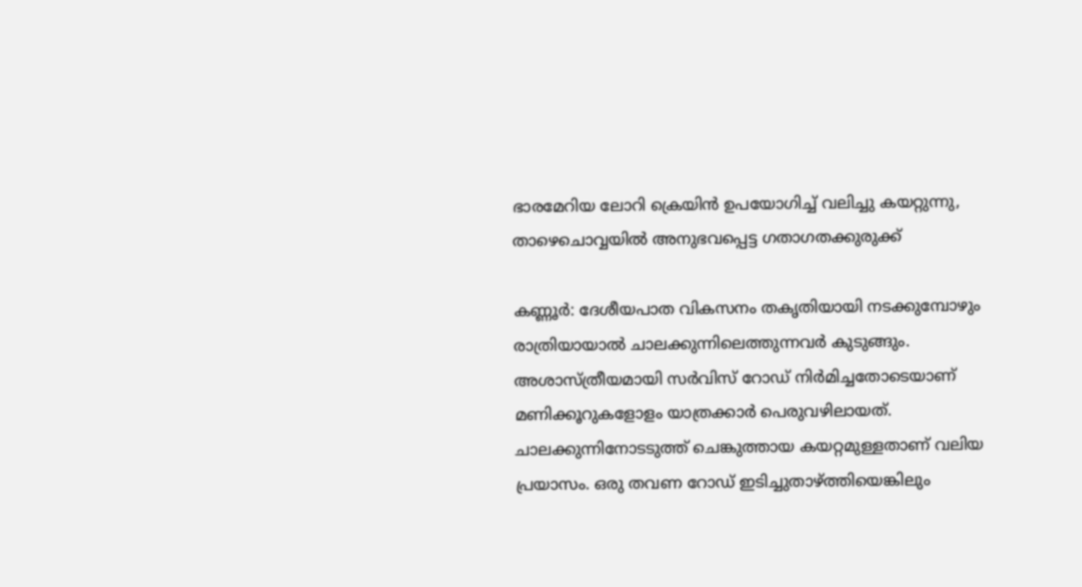ഭാരമേറിയ ലോറി ക്രെയിൻ ഉപയോഗിച്ച് വലിച്ചു കയറ്റുന്നു, താഴെചൊവ്വയിൽ അനുഭവപ്പെട്ട ഗതാഗതക്കുരുക്ക്

കണ്ണൂർ: ദേശീയപാത വികസനം തകൃതിയായി നടക്കുമ്പോഴും രാത്രിയായാൽ ചാലക്കുന്നിലെത്തുന്നവർ കുടുങ്ങും. അശാസ്ത്രീയമായി സർവിസ് റോഡ് നിർമിച്ചതോടെയാണ് മണിക്കൂറുകളോളം യാത്രക്കാർ പെരുവഴിലായത്. ചാലക്കുന്നിനോടടുത്ത് ചെങ്കുത്തായ കയറ്റമുള്ളതാണ് വലിയ പ്രയാസം. ഒരു തവണ റോഡ് ഇടിച്ചുതാഴ്ത്തിയെങ്കിലും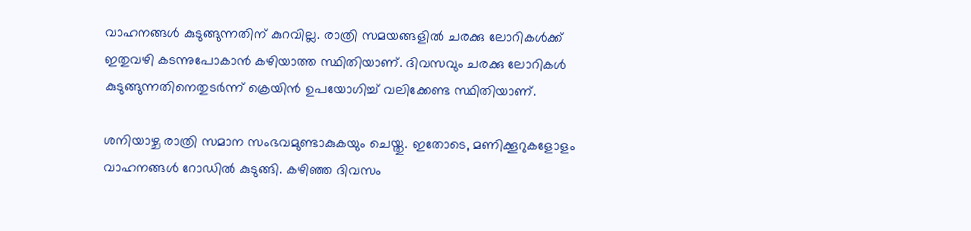വാഹനങ്ങൾ കുടുങ്ങുന്നതിന് കുറവില്ല. രാത്രി സമയങ്ങളിൽ ചരക്കു ലോറികൾക്ക് ഇതുവഴി കടന്നുപോകാൻ കഴിയാത്ത സ്ഥിതിയാണ്. ദിവസവും ചരക്കു ലോറികൾ കുടുങ്ങുന്നതിനെതുടർന്ന് ക്രെയിൻ ഉപയോഗിച്ച് വലിക്കേണ്ട സ്ഥിതിയാണ്.

ശനിയാഴ്ച രാത്രി സമാന സംഭവമുണ്ടാകുകയും ചെയ്തു. ഇതോടെ, മണിക്കൂറുകളോളം വാഹനങ്ങൾ റോഡിൽ കുടുങ്ങി. കഴിഞ്ഞ ദിവസം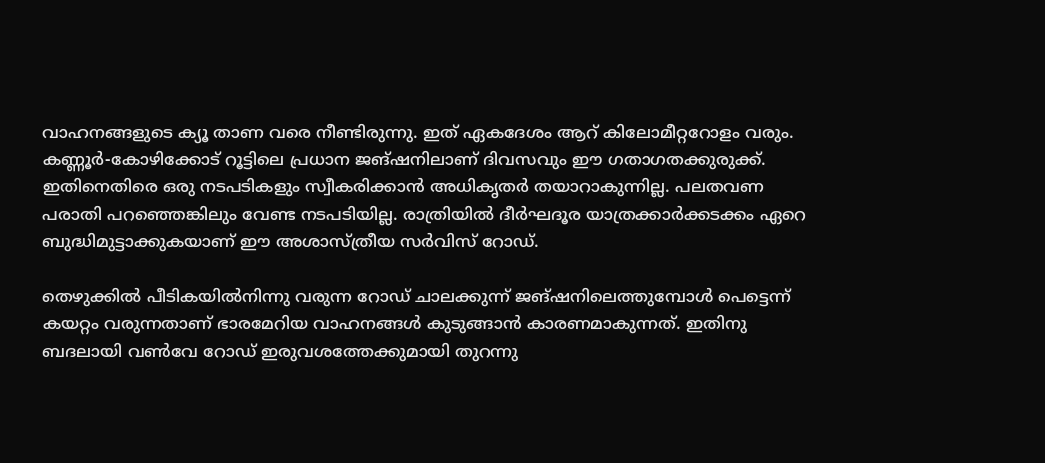വാഹനങ്ങളുടെ ക്യൂ താണ വരെ നീണ്ടിരുന്നു. ഇത് ഏകദേശം ആറ് കിലോമീറ്ററോളം വരും. കണ്ണൂർ-കോഴിക്കോട് റൂട്ടിലെ പ്രധാന ജങ്ഷനിലാണ് ദിവസവും ഈ ഗതാഗതക്കുരുക്ക്. ഇതിനെതിരെ ഒരു നടപടികളും സ്വീകരിക്കാൻ അധികൃതർ തയാറാകുന്നില്ല. പലതവണ പരാതി പറഞ്ഞെങ്കിലും വേണ്ട നടപടിയില്ല. രാത്രിയിൽ ദീർഘദൂര യാത്രക്കാർക്കടക്കം ഏറെ ബുദ്ധിമുട്ടാക്കുകയാണ് ഈ അശാസ്ത്രീയ സർവിസ് റോഡ്.

തെഴുക്കിൽ പീടികയിൽനിന്നു വരുന്ന റോഡ് ചാലക്കുന്ന് ജങ്ഷനിലെത്തുമ്പോൾ പെട്ടെന്ന് കയറ്റം വരുന്നതാണ് ഭാരമേറിയ വാഹനങ്ങൾ കുടുങ്ങാൻ കാരണമാകുന്നത്. ഇതിനു ബദലായി വൺവേ റോഡ് ഇരുവശത്തേക്കുമായി തുറന്നു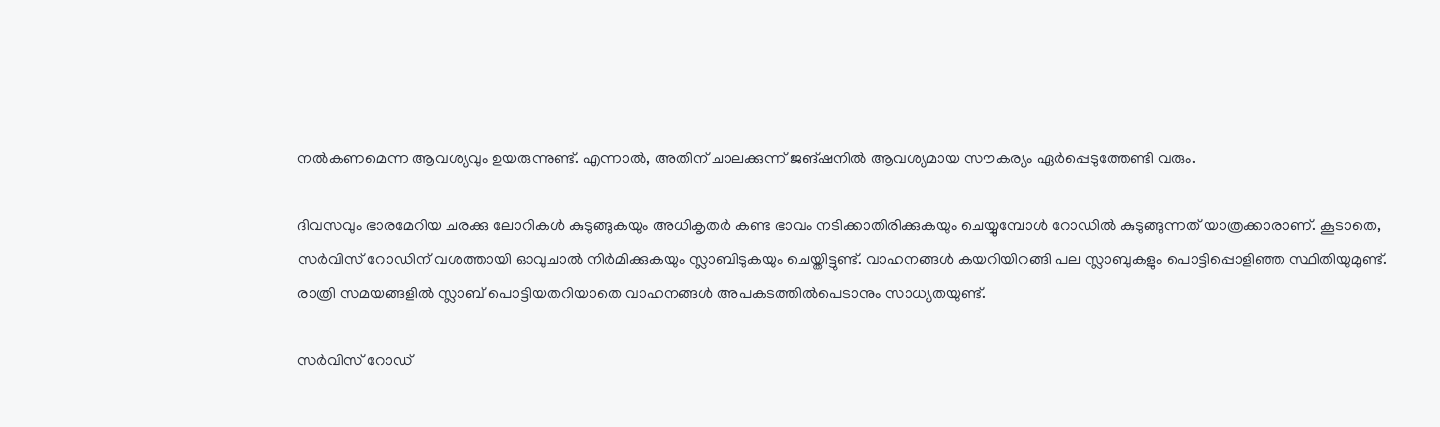നൽകണമെന്ന ആവശ്യവും ഉയരുന്നുണ്ട്. എന്നാൽ, അതിന് ചാലക്കുന്ന് ജങ്ഷനിൽ ആവശ്യമായ സൗകര്യം ഏർപ്പെടുത്തേണ്ടി വരും.

ദിവസവും ഭാരമേറിയ ചരക്കു ലോറികൾ കുടുങ്ങുകയും അധികൃതർ കണ്ട ഭാവം നടിക്കാതിരിക്കുകയും ചെയ്യുമ്പോൾ റോഡിൽ കുടുങ്ങുന്നത് യാത്രക്കാരാണ്. കൂടാതെ, സർവിസ് റോഡിന് വശത്തായി ഓവുചാൽ നിർമിക്കുകയും സ്ലാബിടുകയും ചെയ്തിട്ടുണ്ട്. വാഹനങ്ങൾ കയറിയിറങ്ങി പല സ്ലാബുകളും പൊട്ടിപ്പൊളിഞ്ഞ സ്ഥിതിയുമുണ്ട്. രാത്രി സമയങ്ങളിൽ സ്ലാബ് പൊട്ടിയതറിയാതെ വാഹനങ്ങൾ അപകടത്തിൽപെടാനും സാധ്യതയുണ്ട്.

സർവിസ് റോഡ്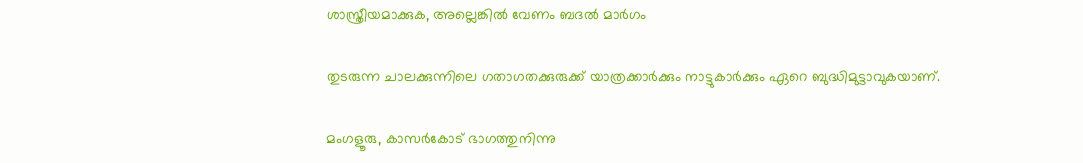ശാസ്ത്രീയമാക്കുക, അല്ലെങ്കിൽ വേണം ബദൽ മാർഗം

തുടരുന്ന ചാലക്കുന്നിലെ ഗതാഗതക്കുരുക്ക് യാത്രക്കാർക്കും നാട്ടുകാർക്കും ഏറെ ബുദ്ധിമുട്ടാവുകയാണ്.

മംഗളൂരു, കാസർകോട് ഭാഗത്തുനിന്നു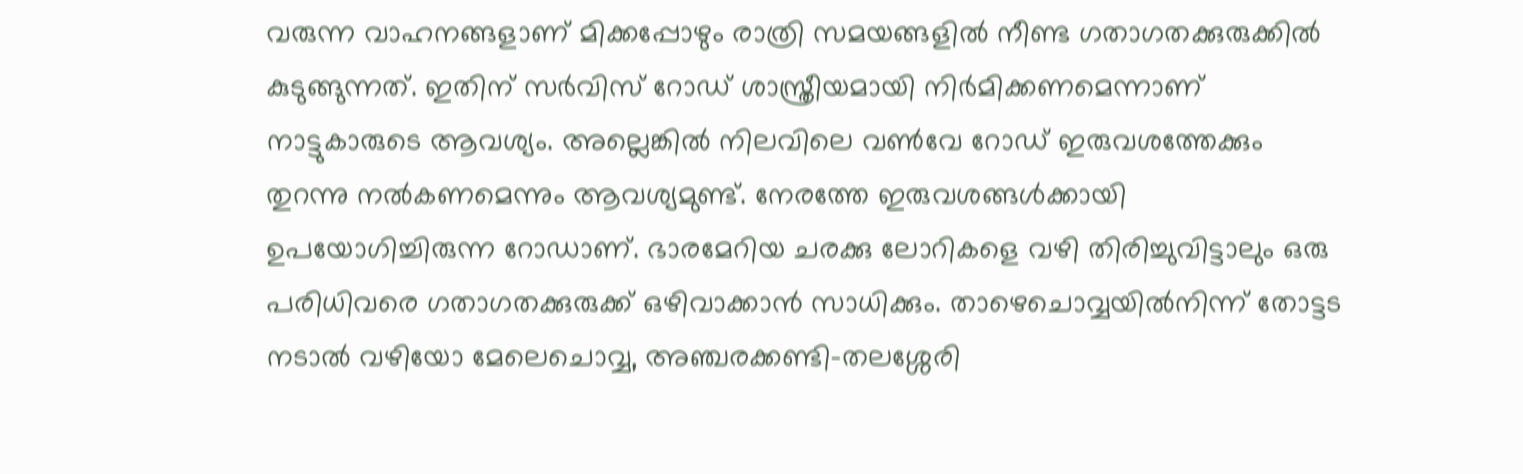വരുന്ന വാഹനങ്ങളാണ് മിക്കപ്പോഴും രാത്രി സമയങ്ങളിൽ നീണ്ട ഗതാഗതക്കുരുക്കിൽ കുടുങ്ങുന്നത്. ഇതിന് സർവിസ് റോഡ് ശാസ്ത്രീയമായി നിർമിക്കണമെന്നാണ് നാട്ടുകാരുടെ ആവശ്യം. അല്ലെങ്കിൽ നിലവിലെ വൺവേ റോഡ് ഇരുവശത്തേക്കും തുറന്നു നൽകണമെന്നും ആവശ്യമുണ്ട്. നേരത്തേ ഇരുവശങ്ങൾക്കായി ഉപയോഗിച്ചിരുന്ന റോഡാണ്. ഭാരമേറിയ ചരക്കു ലോറികളെ വഴി തിരിച്ചുവിട്ടാലും ഒരു പരിധിവരെ ഗതാഗതക്കുരുക്ക് ഒഴിവാക്കാൻ സാധിക്കും. താഴെചൊവ്വയിൽനിന്ന് തോട്ടട നടാൽ വഴിയോ മേലെചൊവ്വ, അഞ്ചരക്കണ്ടി-തലശ്ശേരി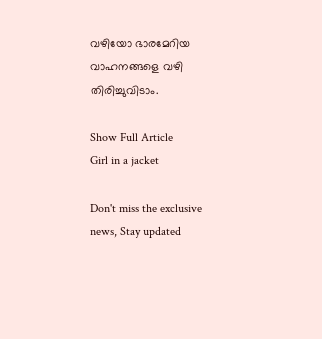വഴിയോ ഭാരമേറിയ വാഹനങ്ങളെ വഴി തിരിച്ചുവിടാം.

Show Full Article
Girl in a jacket

Don't miss the exclusive news, Stay updated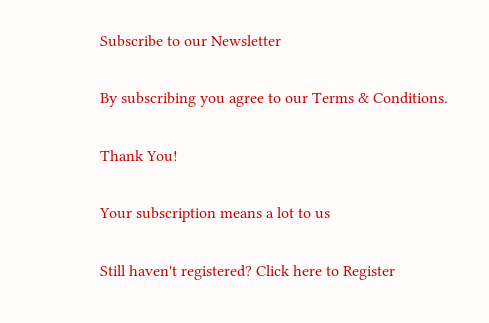Subscribe to our Newsletter

By subscribing you agree to our Terms & Conditions.

Thank You!

Your subscription means a lot to us

Still haven't registered? Click here to Register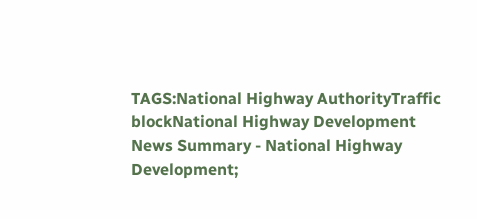TAGS:National Highway AuthorityTraffic blockNational Highway Development
News Summary - National Highway Development;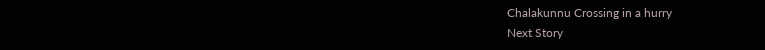Chalakunnu Crossing in a hurry
Next Story